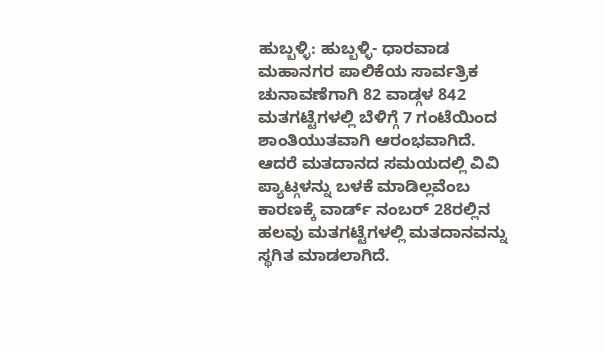ಹುಬ್ಬಳ್ಳಿ: ಹುಬ್ಬಳ್ಳಿ- ಧಾರವಾಡ ಮಹಾನಗರ ಪಾಲಿಕೆಯ ಸಾರ್ವತ್ರಿಕ ಚುನಾವಣೆಗಾಗಿ 82 ವಾಡ್ಗಳ 842 ಮತಗಟ್ಟೆಗಳಲ್ಲಿ ಬೆಳಿಗ್ಗೆ 7 ಗಂಟೆಯಿಂದ ಶಾಂತಿಯುತವಾಗಿ ಆರಂಭವಾಗಿದೆ. ಆದರೆ ಮತದಾನದ ಸಮಯದಲ್ಲಿ ವಿವಿ ಪ್ಯಾಟ್ಗಳನ್ನು ಬಳಕೆ ಮಾಡಿಲ್ಲವೆಂಬ ಕಾರಣಕ್ಕೆ ವಾರ್ಡ್ ನಂಬರ್ 28ರಲ್ಲಿನ ಹಲವು ಮತಗಟ್ಟೆಗಳಲ್ಲಿ ಮತದಾನವನ್ನು ಸ್ಥಗಿತ ಮಾಡಲಾಗಿದೆ.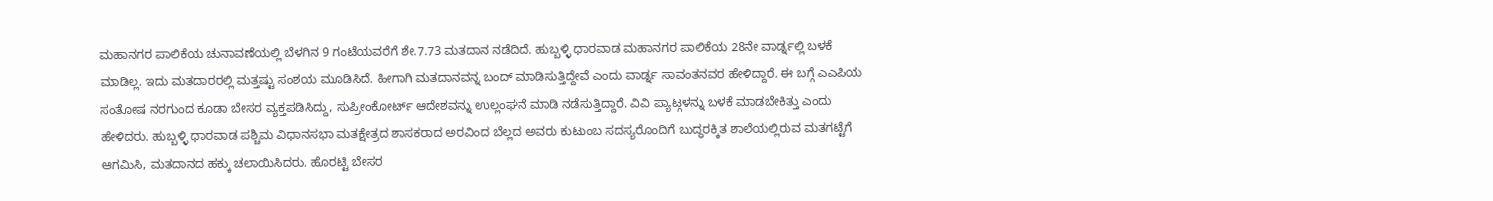ಮಹಾನಗರ ಪಾಲಿಕೆಯ ಚುನಾವಣೆಯಲ್ಲಿ ಬೆಳಗಿನ 9 ಗಂಟೆಯವರೆಗೆ ಶೇ.7.73 ಮತದಾನ ನಡೆದಿದೆ. ಹುಬ್ಬಳ್ಳಿ ಧಾರವಾಡ ಮಹಾನಗರ ಪಾಲಿಕೆಯ 28ನೇ ವಾರ್ಡ್ನಲ್ಲಿ ಬಳಕೆ ಮಾಡಿಲ್ಲ. ಇದು ಮತದಾರರಲ್ಲಿ ಮತ್ತಷ್ಟು ಸಂಶಯ ಮೂಡಿಸಿದೆ. ಹೀಗಾಗಿ ಮತದಾನವನ್ನ ಬಂದ್ ಮಾಡಿಸುತ್ತಿದ್ದೇವೆ ಎಂದು ವಾರ್ಡ್ನ ಸಾವಂತನವರ ಹೇಳಿದ್ದಾರೆ. ಈ ಬಗ್ಗೆ ಎಎಪಿಯ ಸಂತೋಷ ನರಗುಂದ ಕೂಡಾ ಬೇಸರ ವ್ಯಕ್ತಪಡಿಸಿದ್ದು, ಸುಪ್ರೀಂಕೋರ್ಟ್ ಆದೇಶವನ್ನು ಉಲ್ಲಂಘನೆ ಮಾಡಿ ನಡೆಸುತ್ತಿದ್ದಾರೆ. ವಿವಿ ಪ್ಯಾಟ್ಗಳನ್ನು ಬಳಕೆ ಮಾಡಬೇಕಿತ್ತು ಎಂದು ಹೇಳಿದರು. ಹುಬ್ಬಳ್ಳಿ ಧಾರವಾಡ ಪಶ್ಚಿಮ ವಿಧಾನಸಭಾ ಮತಕ್ಷೇತ್ರದ ಶಾಸಕರಾದ ಅರವಿಂದ ಬೆಲ್ಲದ ಅವರು ಕುಟುಂಬ ಸದಸ್ಯರೊಂದಿಗೆ ಬುದ್ಧರಕ್ಕಿತ ಶಾಲೆಯಲ್ಲಿರುವ ಮತಗಟ್ಟೆಗೆ ಆಗಮಿಸಿ, ಮತದಾನದ ಹಕ್ಕು ಚಲಾಯಿಸಿದರು. ಹೊರಟ್ಟಿ ಬೇಸರ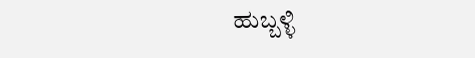ಹುಬ್ಬಳ್ಳಿ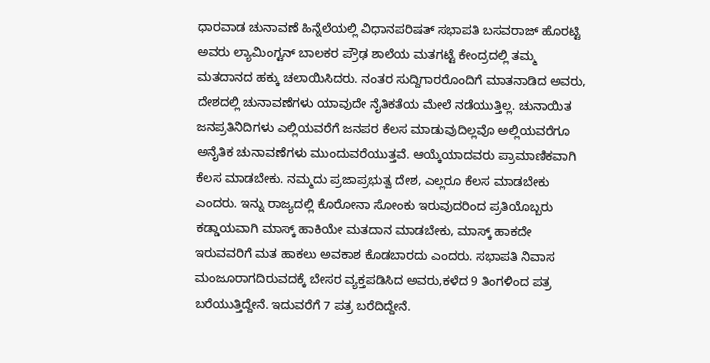ಧಾರವಾಡ ಚುನಾವಣೆ ಹಿನ್ನೆಲೆಯಲ್ಲಿ ವಿಧಾನಪರಿಷತ್ ಸಭಾಪತಿ ಬಸವರಾಜ್ ಹೊರಟ್ಟಿ ಅವರು ಲ್ಯಾಮಿಂಗ್ಟನ್ ಬಾಲಕರ ಪ್ರೌಢ ಶಾಲೆಯ ಮತಗಟ್ಟೆ ಕೇಂದ್ರದಲ್ಲಿ ತಮ್ಮ ಮತದಾನದ ಹಕ್ಕು ಚಲಾಯಿಸಿದರು. ನಂತರ ಸುದ್ದಿಗಾರರೊಂದಿಗೆ ಮಾತನಾಡಿದ ಅವರು, ದೇಶದಲ್ಲಿ ಚುನಾವಣೆಗಳು ಯಾವುದೇ ನೈತಿಕತೆಯ ಮೇಲೆ ನಡೆಯುತ್ತಿಲ್ಲ. ಚುನಾಯಿತ ಜನಪ್ರತಿನಿದಿಗಳು ಎಲ್ಲಿಯವರೆಗೆ ಜನಪರ ಕೆಲಸ ಮಾಡುವುದಿಲ್ಲವೊ ಅಲ್ಲಿಯವರೆಗೂ ಅನೈತಿಕ ಚುನಾವಣೆಗಳು ಮುಂದುವರೆಯುತ್ತವೆ. ಆಯ್ಕೆಯಾದವರು ಪ್ರಾಮಾಣಿಕವಾಗಿ ಕೆಲಸ ಮಾಡಬೇಕು. ನಮ್ಮದು ಪ್ರಜಾಪ್ರಭುತ್ವ ದೇಶ, ಎಲ್ಲರೂ ಕೆಲಸ ಮಾಡಬೇಕು ಎಂದರು. ಇನ್ನು ರಾಜ್ಯದಲ್ಲಿ ಕೊರೋನಾ ಸೋಂಕು ಇರುವುದರಿಂದ ಪ್ರತಿಯೊಬ್ಬರು ಕಡ್ಡಾಯವಾಗಿ ಮಾಸ್ಕ್ ಹಾಕಿಯೇ ಮತದಾನ ಮಾಡಬೇಕು, ಮಾಸ್ಕ್ ಹಾಕದೇ ಇರುವವರಿಗೆ ಮತ ಹಾಕಲು ಅವಕಾಶ ಕೊಡಬಾರದು ಎಂದರು. ಸಭಾಪತಿ ನಿವಾಸ ಮಂಜೂರಾಗದಿರುವದಕ್ಕೆ ಬೇಸರ ವ್ಯಕ್ತಪಡಿಸಿದ ಅವರು,ಕಳೆದ 9 ತಿಂಗಳಿಂದ ಪತ್ರ ಬರೆಯುತ್ತಿದ್ದೇನೆ. ಇದುವರೆಗೆ 7 ಪತ್ರ ಬರೆದಿದ್ದೇನೆ.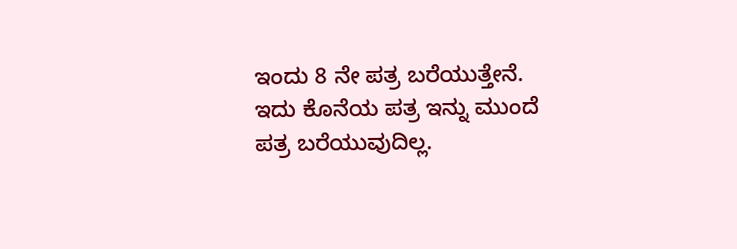ಇಂದು 8 ನೇ ಪತ್ರ ಬರೆಯುತ್ತೇನೆ. ಇದು ಕೊನೆಯ ಪತ್ರ ಇನ್ನು ಮುಂದೆ ಪತ್ರ ಬರೆಯುವುದಿಲ್ಲ.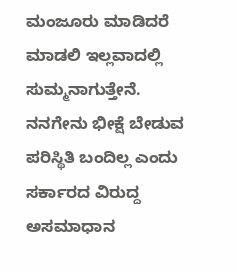ಮಂಜೂರು ಮಾಡಿದರೆ ಮಾಡಲಿ ಇಲ್ಲವಾದಲ್ಲಿ ಸುಮ್ಮನಾಗುತ್ತೇನೆ. ನನಗೇನು ಭೀಕ್ಷೆ ಬೇಡುವ ಪರಿಸ್ಥಿತಿ ಬಂದಿಲ್ಲ ಎಂದು ಸರ್ಕಾರದ ವಿರುದ್ದ ಅಸಮಾಧಾನ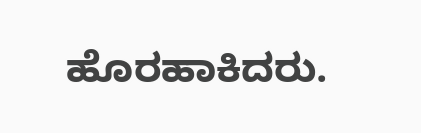ಹೊರಹಾಕಿದರು.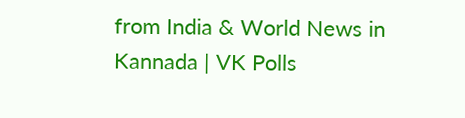from India & World News in Kannada | VK Polls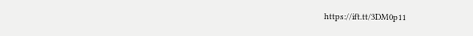https://ift.tt/3DM0p11